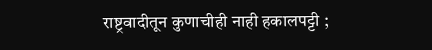राष्ट्रवादीतून कुणाचीही नाही हकालपट्टी ;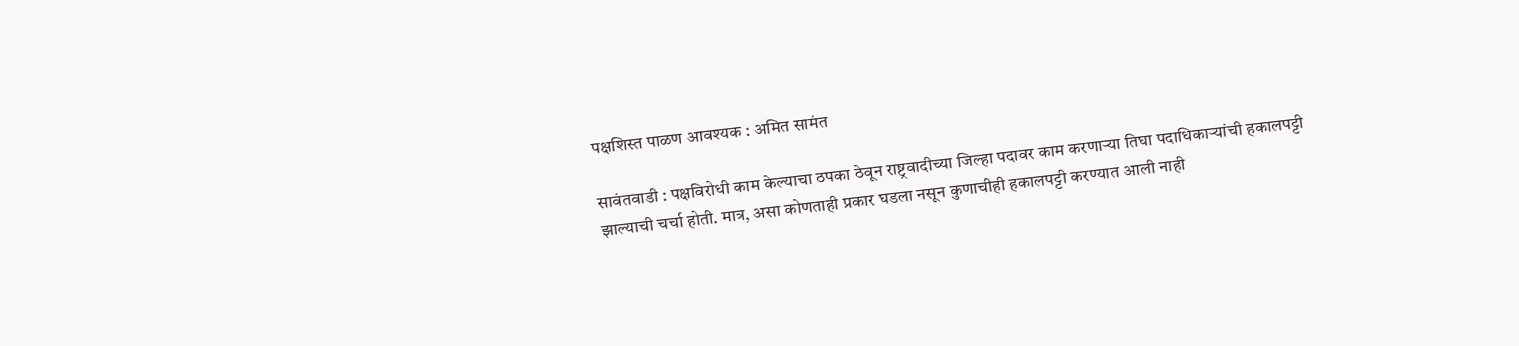पक्षशिस्त पाळण आवश्यक : अमित सामंत

सावंतवाडी : पक्षविरोधी काम केल्याचा ठपका ठेवून राष्ट्रवादीच्या जिल्हा पदावर काम करणाऱ्या तिघा पदाधिकार्‍यांची हकालपट्टी झाल्याची चर्चा होती. मात्र, असा कोणताही प्रकार घडला नसून कुणाचीही हकालपट्टी करण्यात आली नाही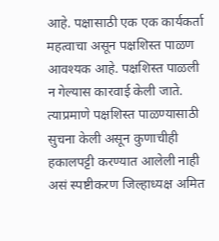आहे. पक्षासाठी एक एक कार्यकर्ता महत्वाचा असून पक्षशिस्त पाळण आवश्यक आहे. पक्षशिस्त पाळली न गेल्यास कारवाई केली जाते. त्याप्रमाणे पक्षशिस्त पाळण्यासाठी सुचना केली असून कुणाचीही हकालपट्टी करण्यात आलेली नाही असं स्पष्टीकरण जिल्हाध्यक्ष अमित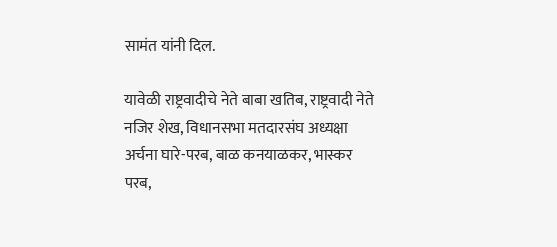सामंत यांनी दिल.

यावेळी राष्ट्रवादीचे नेते बाबा खतिब, राष्ट्रवादी नेते नजिर शेख, विधानसभा मतदारसंघ अध्यक्षा अर्चना घारे-परब, बाळ कनयाळकर, भास्कर परब,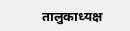तालुकाध्यक्ष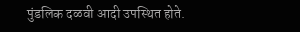पुंडलिक दळवी आदी उपस्थित होते.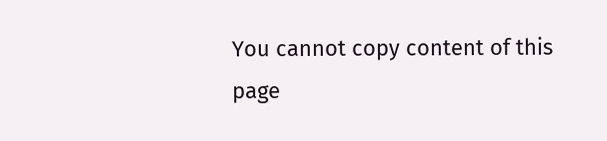You cannot copy content of this page